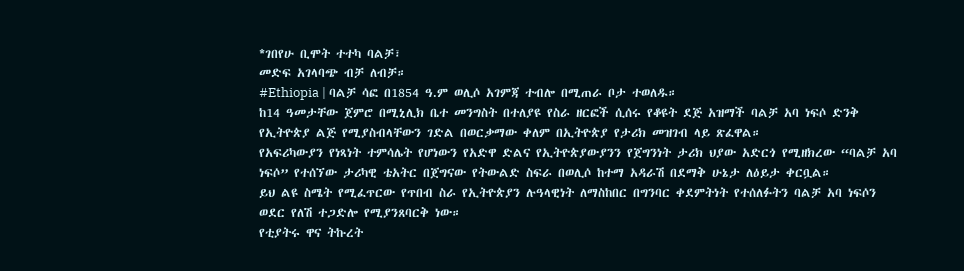*ገበየሁ ቢሞት ተተካ ባልቻ፣
መድፍ አገላባጭ ብቻ ለብቻ።
#Ethiopia | ባልቻ ሳፎ በ1854 ዓ.ም ወሊሶ አገምጃ ተብሎ በሚጠራ ቦታ ተወለዱ።
ከ14 ዓመታቸው ጀምሮ በሚኒሊክ ቤተ መንግስት በተለያዩ የስራ ዘርፎች ሲሰሩ የቆዩት ደጅ አዝማች ባልቻ አባ ነፍሶ ድንቅ የኢትዮጵያ ልጅ የሚያስብላቸውን ገድል በወርቃማው ቀለም በኢትዮጵያ የታሪክ መዝገብ ላይ ጽፈዋል።
የአፍሪካውያን የነጻነት ተምሳሌት የሆነውን የአድዋ ድልና የኢትዮጵያውያንን የጀግንነት ታሪክ ህያው አድርጎ የሚዘክረው “ባልቻ አባ ነፍሶ” የተሰኘው ታሪካዊ ቴአትር በጀግናው የትውልድ ስፍራ በወሊሶ ከተማ አዳራሽ በደማቅ ሁኔታ ለዕይታ ቀርቧል።
ይህ ልዩ ስሜት የሚፈጥርው የጥበብ ስራ የኢትዮጵያን ሉዓላዊነት ለማስከበር በግንባር ቀደምትነት የተሰለፉትን ባልቻ አባ ነፍሶን ወደር የለሽ ተጋድሎ የሚያንጸባርቅ ነው።
የቲያትሩ ዋና ትኩረት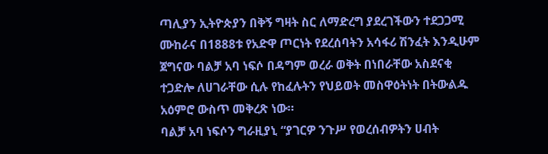ጣሊያን ኢትዮጵያን በቅኝ ግዛት ስር ለማድረግ ያደረገችውን ተደጋጋሚ ሙከራና በ1888ቱ የአድዋ ጦርነት የደረሰባትን አሳፋሪ ሽንፈት እንዲሁም ጀግናው ባልቻ አባ ነፍሶ በዳግም ወረራ ወቅት በነበራቸው አስደናቂ ተጋድሎ ለሀገራቸው ሲሉ የከፈሉትን የህይወት መስዋዕትነት በትውልዱ አዕምሮ ውስጥ መቅረጽ ነው።
ባልቻ አባ ነፍሶን ግራዚያኒ “ያገርዎ ንጉሥ የወረሰብዎትን ሀብት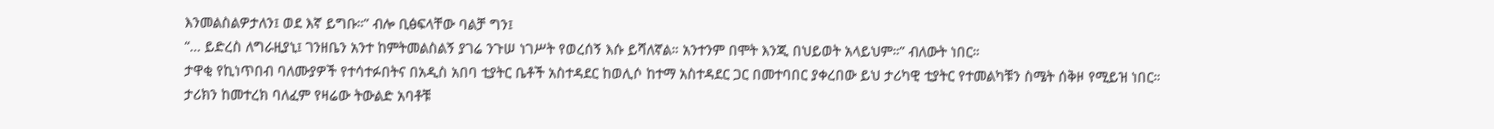እንመልስልዎታለን፤ ወደ እኛ ይግቡ።” ብሎ ቢፅፍላቸው ባልቻ ግን፤
“… ይድረስ ለግራዚያኒ፤ ገንዘቤን አንተ ከምትመልስልኝ ያገሬ ንጉሠ ነገሥት የወረሰኝ እሱ ይሻለኛል። አንተንም በሞት እንጂ በህይወት አላይህም።” ብለውት ነበር።
ታዋቂ የኪነጥበብ ባለሙያዎች የተሳተፉበትና በአዲስ አበባ ቲያትር ቤቶች አስተዳደር ከወሊሶ ከተማ አስተዳደር ጋር በመተባበር ያቀረበው ይህ ታሪካዊ ቲያትር የተመልካቹን ስሜት ሰቅዞ የሚይዝ ነበር።
ታሪክን ከመተረክ ባለፈም የዛሬው ትውልድ አባቶቹ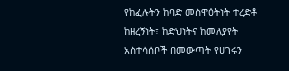የከፈሉትን ከባድ መስዋዕትነት ተረድቶ ከዘረኝነት፣ ከድህነትና ከመለያየት አስተሳሰቦች በመውጣት የሀገሩን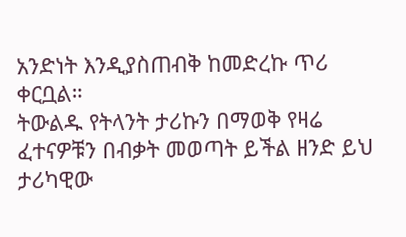አንድነት እንዲያስጠብቅ ከመድረኩ ጥሪ ቀርቧል።
ትውልዱ የትላንት ታሪኩን በማወቅ የዛሬ ፈተናዎቹን በብቃት መወጣት ይችል ዘንድ ይህ ታሪካዊው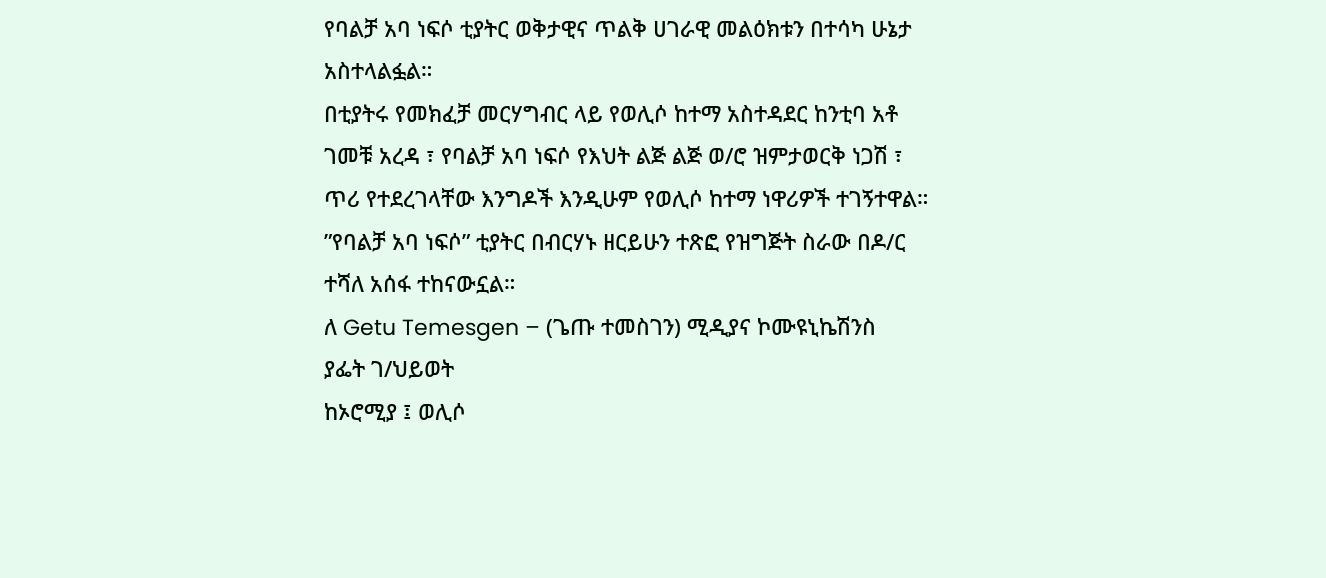የባልቻ አባ ነፍሶ ቲያትር ወቅታዊና ጥልቅ ሀገራዊ መልዕክቱን በተሳካ ሁኔታ አስተላልፏል።
በቲያትሩ የመክፈቻ መርሃግብር ላይ የወሊሶ ከተማ አስተዳደር ከንቲባ አቶ ገመቹ አረዳ ፣ የባልቻ አባ ነፍሶ የእህት ልጅ ልጅ ወ/ሮ ዝምታወርቅ ነጋሽ ፣ ጥሪ የተደረገላቸው እንግዶች እንዲሁም የወሊሶ ከተማ ነዋሪዎች ተገኝተዋል።
”የባልቻ አባ ነፍሶ” ቲያትር በብርሃኑ ዘርይሁን ተጽፎ የዝግጅት ስራው በዶ/ር ተሻለ አሰፋ ተከናውኗል።
ለ Getu Temesgen – (ጌጡ ተመስገን) ሚዲያና ኮሙዩኒኬሽንስ
ያፌት ገ/ህይወት
ከኦሮሚያ ፤ ወሊሶ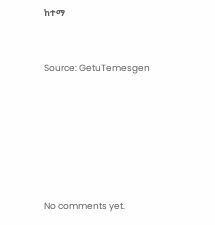ከተማ



Source: GetuTemesgen









No comments yet.